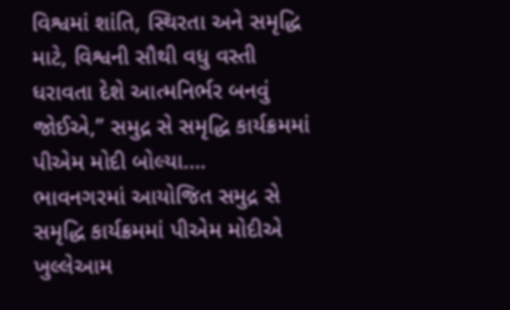વિશ્વમાં શાંતિ, સ્થિરતા અને સમૃદ્ધિ માટે, વિશ્વની સૌથી વધુ વસ્તી ધરાવતા દેશે આત્મનિર્ભર બનવું જોઈએ,” સમુદ્ર સે સમૃદ્ધિ કાર્યક્રમમાં પીએમ મોદી બોલ્યા….
ભાવનગરમાં આયોજિત સમુદ્ર સે સમૃદ્ધિ કાર્યક્રમમાં પીએમ મોદીએ ખુલ્લેઆમ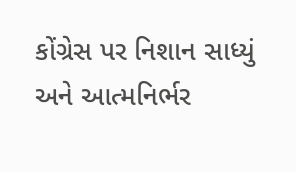કોંગ્રેસ પર નિશાન સાધ્યું અને આત્મનિર્ભર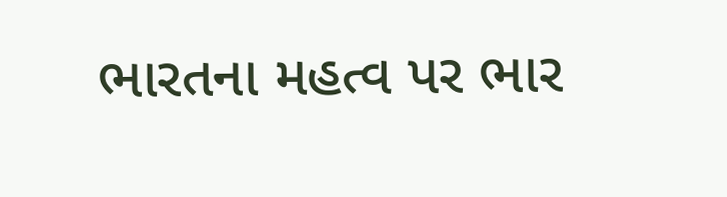ભારતના મહત્વ પર ભાર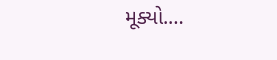મૂક્યો.…